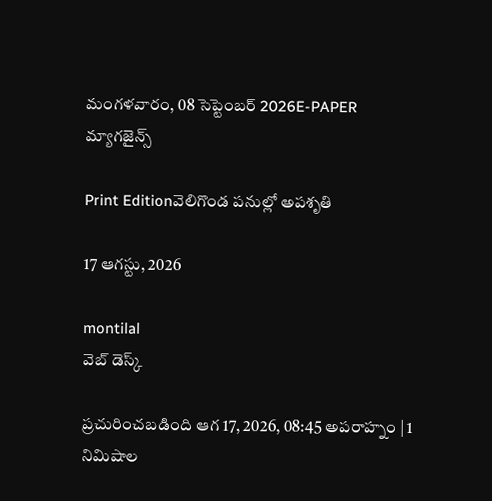మంగళవారం, 08 సెప్టెంబర్ 2026E-PAPER
మ్యాగజైన్స్

Print Editionవెలిగొండ పనుల్లో అపశృతి

17 ఆగస్టు, 2026

montilal
వెబ్ డెస్క్

ప్రచురించబడింది ఆగ 17, 2026, 08:45 అపరాహ్నం | 1 నిమిషాల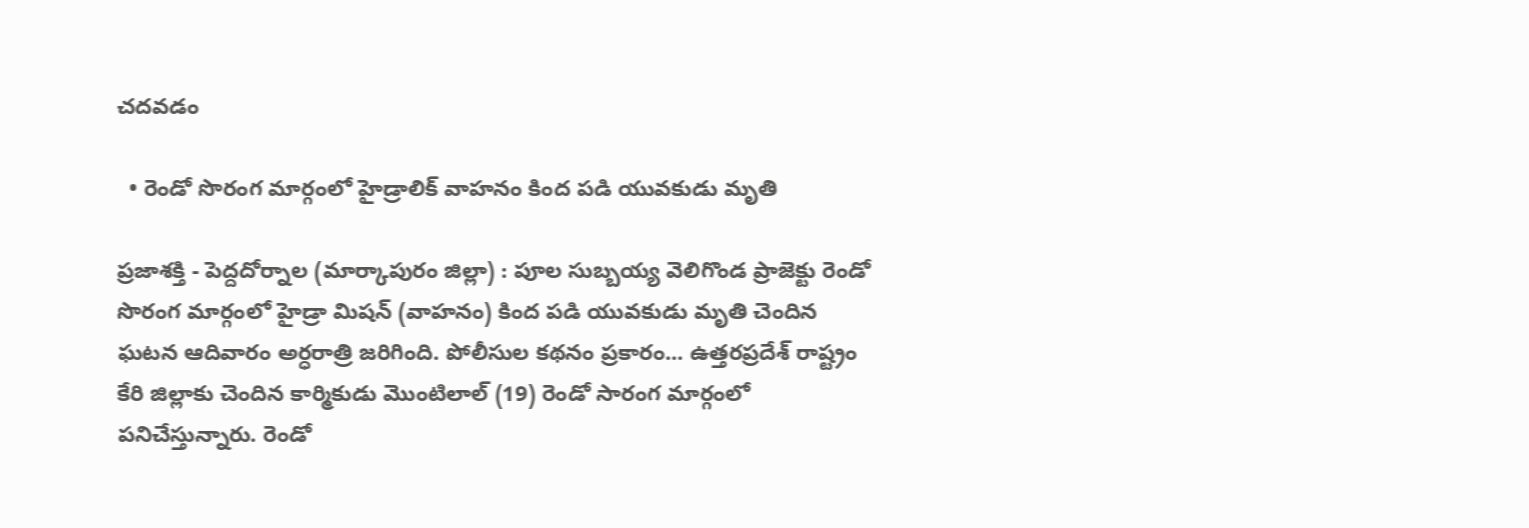చదవడం

  • రెండో సొరంగ మార్గంలో హైడ్రాలిక్‌ ‌వాహనం కింద పడి యువకుడు మృతి

ప్రజాశక్తి - పెద్దదోర్నాల (మార్కాపురం జిల్లా) : పూల సుబ్బయ్య వెలిగొండ ప్రాజెక్టు రెండో సొరంగ మార్గంలో హైడ్రా మిషన్ (వాహనం) కింద పడి యువకుడు మృతి చెందిన ఘటన ఆదివారం అర్ధరాత్రి జరిగింది. పోలీసుల కథనం ప్రకారం... ఉత్తరప్రదేశ్ రాష్ట్రం కేరి జిల్లాకు చెందిన కార్మికుడు మొంటిలాల్ (19) రెండో సారంగ మార్గంలో పనిచేస్తున్నారు. రెండో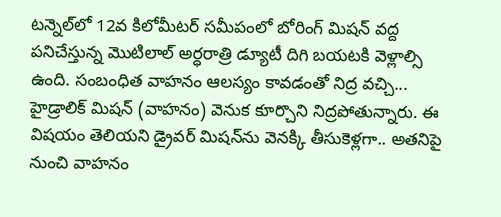టన్నెల్‌‌లో 12వ కిలోమీటర్ సమీపంలో బోరింగ్ మిషన్ వద్ద పనిచేస్తున్న మొటిలాల్‌ అర్ధరాత్రి డ్యూటీ దిగి బయటకి వెళ్లాల్సి ఉంది. సంబంధిత వాహనం ఆలస్యం కావడంతో నిద్ర వచ్చి... హైడ్రా‌లిక్‌ మిషన్ (వాహనం) వెనుక కూర్చొని నిద్రపోతున్నా‌రు. ఈ విషయం తెలియని డ్రైవర్ మిషన్‌‌ను వెనక్కి తీసుకెళ్లగా.. అతనిపై నుంచి వాహనం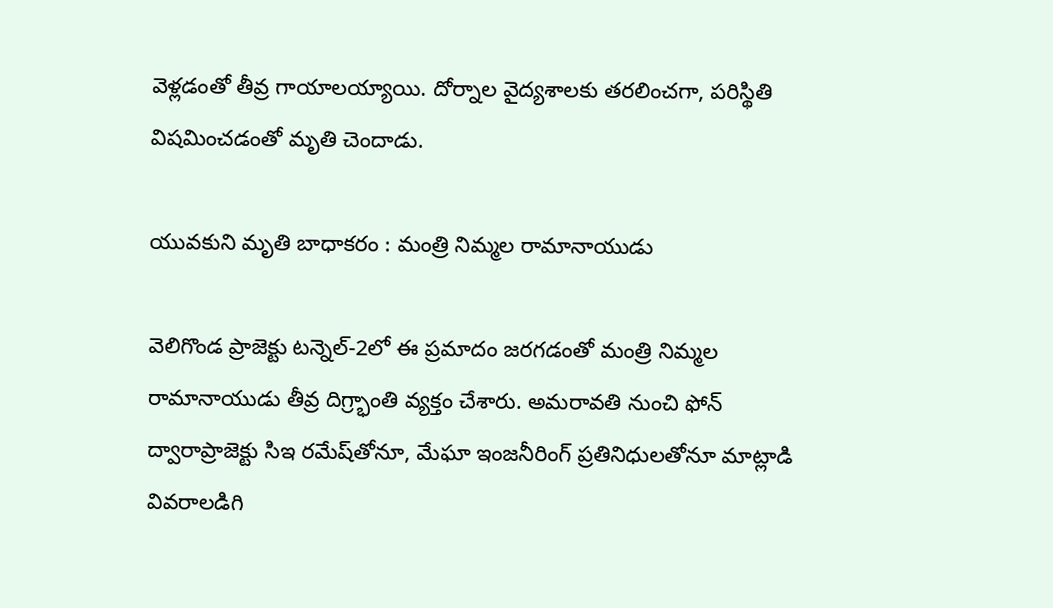వెళ్లడంతో తీవ్ర గాయాలయ్యాయి. దోర్నాల వైద్యశాలకు తరలించగా, పరిస్థితి విషమించడంతో మృతి చెందాడు.

యువకుని మృతి బాధాకరం : మంత్రి నిమ్మల రామానాయుడు

వెలిగొండ ప్రాజెక్టు టన్నెల్-2లో ఈ ప్రమాదం జరగడంతో మంత్రి నిమ్మల రామానాయుడు తీవ్ర దిగ్ర్భాంతి వ్యక్తం చేశారు. అమరావతి నుంచి ఫోన్ ద్వారాప్రాజెక్టు సిఇ రమేష్‌తోనూ, మేఘా ఇంజనీరింగ్ ప్రతినిధులతోనూ మాట్లాడి వివరాలడిగి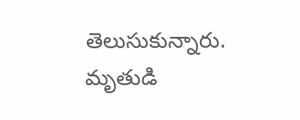తెలుసుకున్నారు. మృతుడి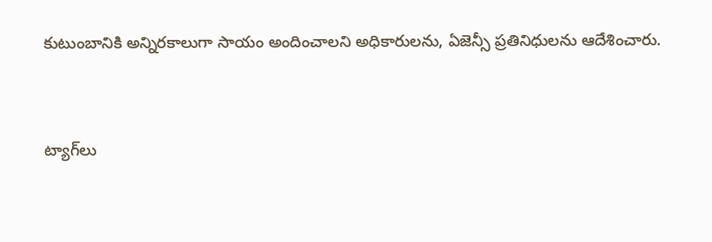కుటుంబానికి అన్నిరకాలుగా సాయం అందించాలని అధికారులను, ఏజెన్సీ ప్రతినిధులను ఆదేశించారు.


ట్యాగ్‌లు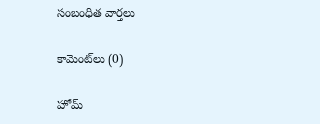సంబంధిత వార్తలు

కామెంట్‌లు (0)

హోమ్